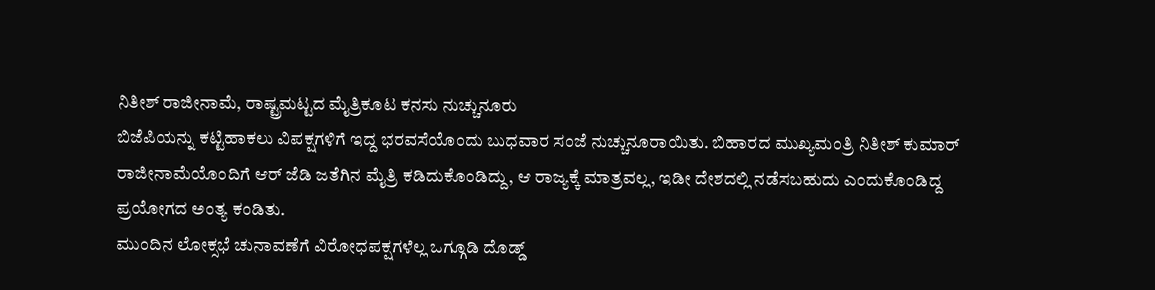ನಿತೀಶ್ ರಾಜೀನಾಮೆ, ರಾಷ್ಟ್ರಮಟ್ಟದ ಮೈತ್ರಿಕೂಟ ಕನಸು ನುಚ್ಚುನೂರು
ಬಿಜೆಪಿಯನ್ನು ಕಟ್ಟಿಹಾಕಲು ವಿಪಕ್ಷಗಳಿಗೆ ಇದ್ದ ಭರವಸೆಯೊಂದು ಬುಧವಾರ ಸಂಜೆ ನುಚ್ಚುನೂರಾಯಿತು. ಬಿಹಾರದ ಮುಖ್ಯಮಂತ್ರಿ ನಿತೀಶ್ ಕುಮಾರ್ ರಾಜೀನಾಮೆಯೊಂದಿಗೆ ಆರ್ ಜೆಡಿ ಜತೆಗಿನ ಮೈತ್ರಿ ಕಡಿದುಕೊಂಡಿದ್ದು, ಆ ರಾಜ್ಯಕ್ಕೆ ಮಾತ್ರವಲ್ಲ, ಇಡೀ ದೇಶದಲ್ಲಿ ನಡೆಸಬಹುದು ಎಂದುಕೊಂಡಿದ್ದ ಪ್ರಯೋಗದ ಅಂತ್ಯ ಕಂಡಿತು.
ಮುಂದಿನ ಲೋಕ್ಸಭೆ ಚುನಾವಣೆಗೆ ವಿರೋಧಪಕ್ಷಗಳೆಲ್ಲ ಒಗ್ಗೂಡಿ ದೊಡ್ಡ್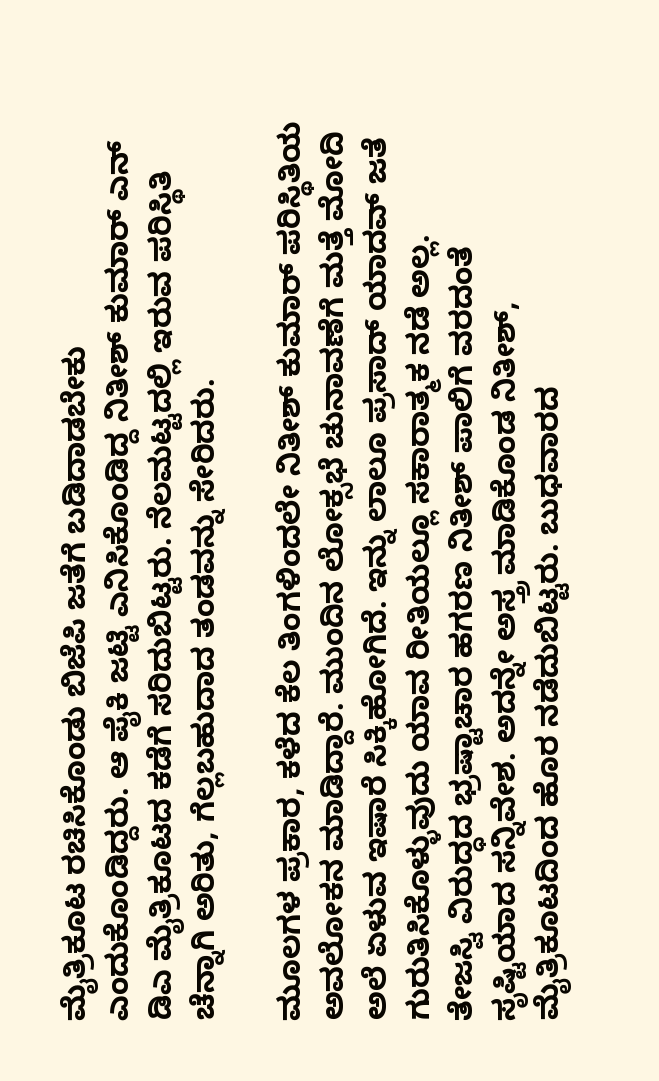ಮೈತ್ರಿಕೂಟ ರಚಿಸಿಕೊಂಡು ಬಿಜೆಪಿ ಜತೆಗೆ ಬಡಿದಾಡಬೇಕು ಎಂದುಕೊಂಡಿದ್ದರು. ಆ ಪೈಕಿ ಜಟ್ಟಿ ಎನಿಸಿಕೊಂಡಿದ್ದ ನಿತೀಶ್ ಕುಮಾರ್ ಎನ್ ಡಿಎ ಮೈತ್ರಿಕೂಟದ ಕಡೆಗೆ ಸರಿದುಬಿಟ್ಟರು. ನೆಲಮಟ್ಟದಲ್ಲಿ ಇರುವ ಪರಿಸ್ಥಿತಿ ಚೆನ್ನಾಗಿ ಅರಿತು, ಗೆಲ್ಲಬಹುದಾದ ತಂಡವನ್ನು ಸೇರಿದರು.

ಮೂಲಗಳ ಪ್ರಕಾರ, ಕಳೆದ ಕೆಲ ತಿಂಗಳಿಂದಲೇ ನಿತೀಶ್ ಕುಮಾರ್ ಪರಿಸ್ಥಿತಿಯ ಅವಲೋಕನ ಮಾಡಿದ್ದಾರೆ. ಮುಂದಿನ ಲೋಕ್ಸಭೆ ಚುನಾವಣೆಗೆ ಮತ್ತೆ ಮೋದಿ ಅಲೆ ಏಳುವ ಇಷಾರೆ ಸಿಕ್ಕಿಹೋಗಿದೆ. ಇನ್ನು ಲಾಲೂ ಪ್ರಸಾದ್ ಯಾದವ್ ಜತೆ ಗುರುತಿಸಿಕೊಳ್ಳುವುದು ಯಾವ ರೀತಿಯಲ್ಲೂ ಸಕಾರಾತ್ಮಕ ನಡೆ ಅಲ್ಲ.
ತೇಜಸ್ವಿ ವಿರುದ್ಧದ ಭ್ರಷ್ಟಾಚಾರ ಹಗರಣ ನಿತೀಶ್ ಪಾಲಿಗೆ ವರದಂತೆ ಸೃಷ್ಟಿಯಾದ ಸನ್ನಿವೇಶ. ಅದನ್ನೇ ಅಸ್ತ್ರ ಮಾಡಿಕೊಂಡ ನಿತೀಶ್, ಮೈತ್ರಿಕೂಟದಿಂದ ಹೊರ ನಡೆದುಬಿಟ್ಟರು. ಬುಧವಾರದ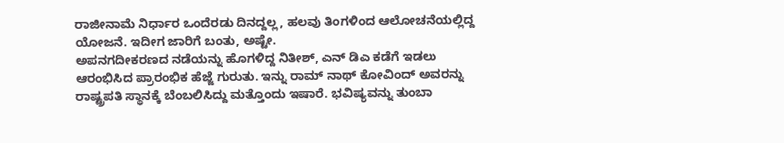ರಾಜೀನಾಮೆ ನಿರ್ಧಾರ ಒಂದೆರಡು ದಿನದ್ದಲ್ಲ, ಹಲವು ತಿಂಗಳಿಂದ ಆಲೋಚನೆಯಲ್ಲಿದ್ದ ಯೋಜನೆ. ಇದೀಗ ಜಾರಿಗೆ ಬಂತು, ಅಷ್ಟೇ.
ಅಪನಗದೀಕರಣದ ನಡೆಯನ್ನು ಹೊಗಳಿದ್ದ ನಿತೀಶ್, ಎನ್ ಡಿಎ ಕಡೆಗೆ ಇಡಲು ಆರಂಭಿಸಿದ ಪ್ರಾರಂಭಿಕ ಹೆಜ್ಜೆ ಗುರುತು. ಇನ್ನು ರಾಮ್ ನಾಥ್ ಕೋವಿಂದ್ ಅವರನ್ನು ರಾಷ್ಟ್ರಪತಿ ಸ್ಥಾನಕ್ಕೆ ಬೆಂಬಲಿಸಿದ್ದು ಮತ್ತೊಂದು ಇಷಾರೆ. ಭವಿಷ್ಯವನ್ನು ತುಂಬಾ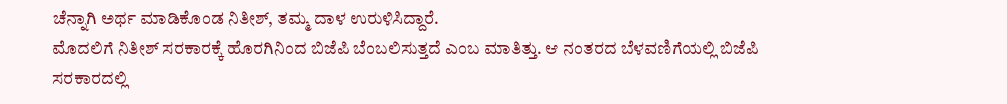ಚೆನ್ನಾಗಿ ಅರ್ಥ ಮಾಡಿಕೊಂಡ ನಿತೀಶ್, ತಮ್ಮ ದಾಳ ಉರುಳಿಸಿದ್ದಾರೆ.
ಮೊದಲಿಗೆ ನಿತೀಶ್ ಸರಕಾರಕ್ಕೆ ಹೊರಗಿನಿಂದ ಬಿಜೆಪಿ ಬೆಂಬಲಿಸುತ್ತದೆ ಎಂಬ ಮಾತಿತ್ತು. ಆ ನಂತರದ ಬೆಳವಣಿಗೆಯಲ್ಲಿ ಬಿಜೆಪಿ ಸರಕಾರದಲ್ಲಿ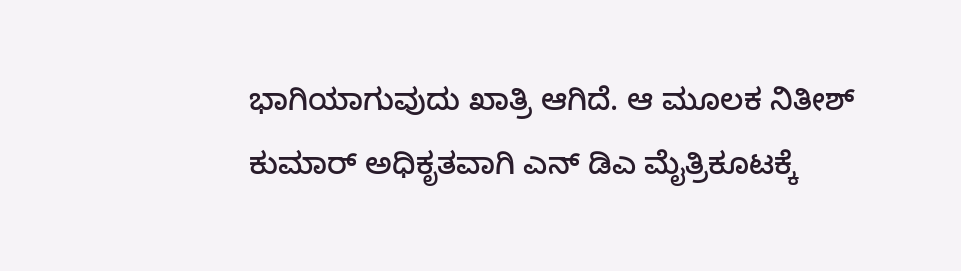ಭಾಗಿಯಾಗುವುದು ಖಾತ್ರಿ ಆಗಿದೆ. ಆ ಮೂಲಕ ನಿತೀಶ್ ಕುಮಾರ್ ಅಧಿಕೃತವಾಗಿ ಎನ್ ಡಿಎ ಮೈತ್ರಿಕೂಟಕ್ಕೆ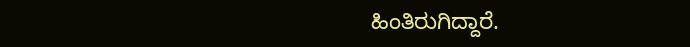ಹಿಂತಿರುಗಿದ್ದಾರೆ.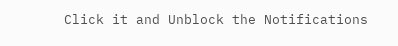Click it and Unblock the Notifications